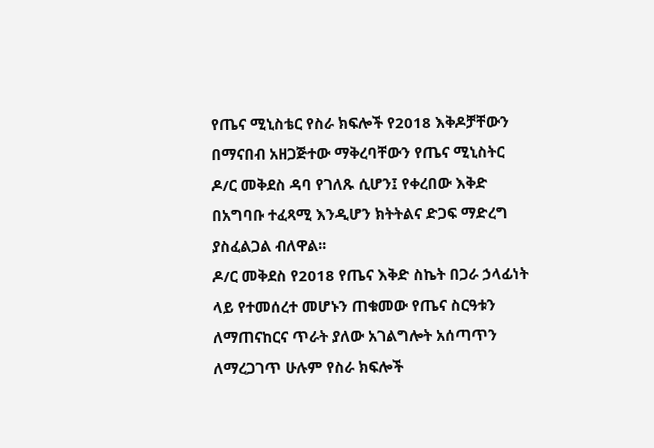የጤና ሚኒስቴር የስራ ክፍሎች የ2018 እቅዶቻቸውን በማናበብ አዘጋጅተው ማቅረባቸውን የጤና ሚኒስትር ዶ/ር መቅደስ ዳባ የገለጹ ሲሆን፤ የቀረበው እቅድ በአግባቡ ተፈጻሚ እንዲሆን ክትትልና ድጋፍ ማድረግ ያስፈልጋል ብለዋል፡፡
ዶ/ር መቅደስ የ2018 የጤና እቅድ ስኬት በጋራ ኃላፊነት ላይ የተመሰረተ መሆኑን ጠቁመው የጤና ስርዓቱን ለማጠናከርና ጥራት ያለው አገልግሎት አሰጣጥን ለማረጋገጥ ሁሉም የስራ ክፍሎች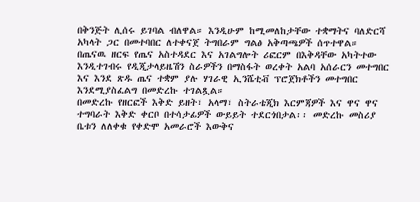በቅንጅት ሊሰሩ ይገባል ብለዋል። እንዲሁም ከሚመለከታቸው ተቋማትና ባለድርሻ አካላት ጋር በመተባበር ለተቀናጀ ትግበራም ግልፅ አቅጣጫዎች ሰጥተዋል።
በጤናዉ ዘርፍ የጤና አስተዳደር እና አገልግሎት ሪፎርም በእቅዳቸው አካትተው እንዲተገብሩ የዲጂታላይዜሽን ስራዎችን በማስፋት ወረቀት አልባ አሰራርን መተግበር እና እንደ ጽዱ ጤና ተቋም ያሉ ሃገራዊ ኢንሼቲቭ ፕሮጀክቶችን መተግበር እንደሚያስፈልግ በመድረኩ ተገልጿል።
በመድረኩ የዘርፎች እቅድ ይዘት፣ አላማ፣ ስትራቴጂክ እርምጃዎች እና ዋና ዋና ተግባራት እቅድ ቀርቦ በተሳታፊዎች ውይይት ተደርጎበታል፡፡ መድረኩ መስሪያ ቤቱን ለለቀቁ የቀድሞ አመራሮች እውቅና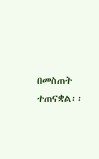በመስጠት ተጠናቋል፡፡